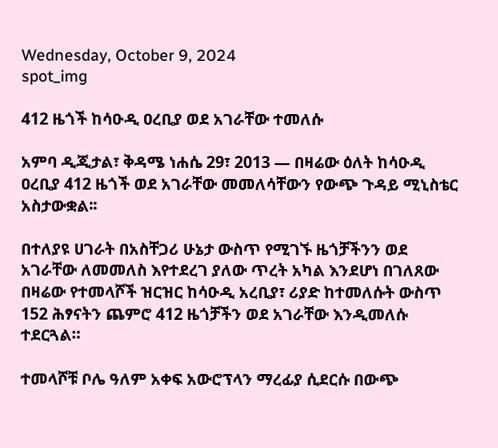Wednesday, October 9, 2024
spot_img

412 ዜጎች ከሳዑዲ ዐረቢያ ወደ አገራቸው ተመለሱ

አምባ ዲጂታል፣ ቅዳሜ ነሐሴ 29፣ 2013 ― በዛሬው ዕለት ከሳዑዲ ዐረቢያ 412 ዜጎች ወደ አገራቸው መመለሳቸውን የውጭ ጉዳይ ሚኒስቴር አስታውቋል፡፡

በተለያዩ ሀገራት በአስቸጋሪ ሁኔታ ውስጥ የሚገኙ ዜጎቻችንን ወደ አገራቸው ለመመለስ እየተደረገ ያለው ጥረት አካል እንደሆነ በገለጸው በዛሬው የተመላሾች ዝርዝር ከሳዑዲ አረቢያ፣ ሪያድ ከተመለሱት ውስጥ 152 ሕፃናትን ጨምሮ 412 ዜጎቻችን ወደ አገራቸው እንዲመለሱ ተደርጓል።

ተመላሾቹ ቦሌ ዓለም አቀፍ አውሮፕላን ማረፊያ ሲደርሱ በውጭ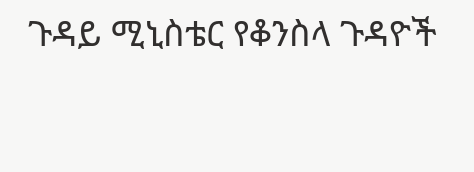ጉዳይ ሚኒስቴር የቆንስላ ጉዳዮች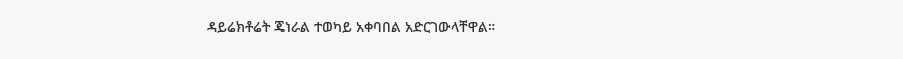ዳይሬክቶሬት ጄነራል ተወካይ አቀባበል አድርገውላቸዋል።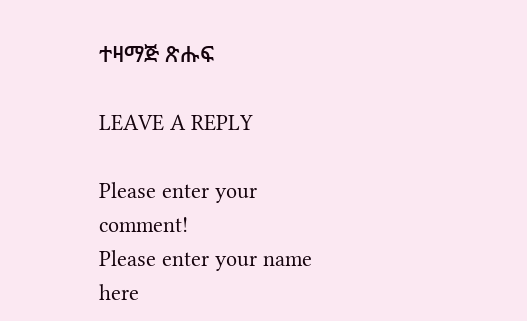ተዛማጅ ጽሑፍ

LEAVE A REPLY

Please enter your comment!
Please enter your name here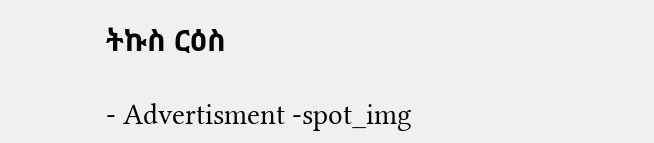ትኩስ ርዕስ

- Advertisment -spot_img